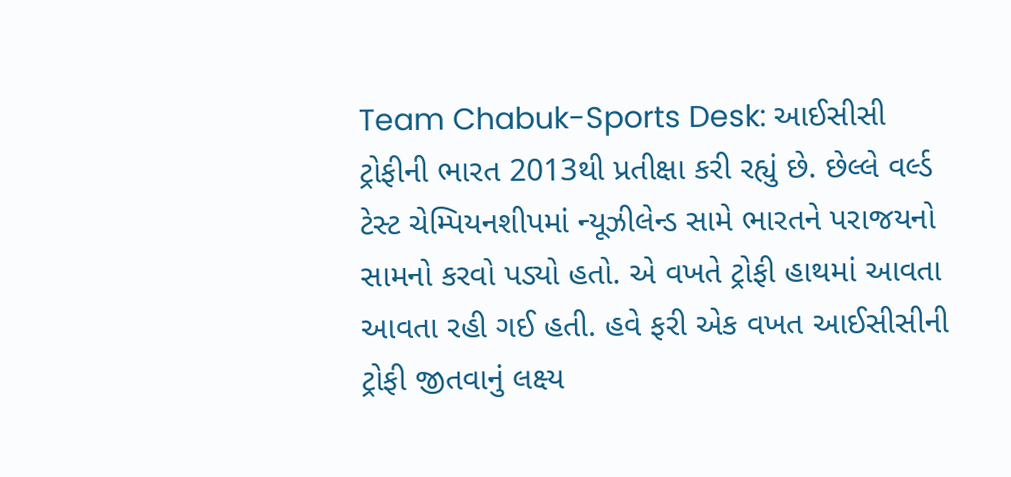Team Chabuk-Sports Desk: આઈસીસી ટ્રોફીની ભારત 2013થી પ્રતીક્ષા કરી રહ્યું છે. છેલ્લે વર્લ્ડ ટેસ્ટ ચેમ્પિયનશીપમાં ન્યૂઝીલેન્ડ સામે ભારતને પરાજયનો સામનો કરવો પડ્યો હતો. એ વખતે ટ્રોફી હાથમાં આવતા આવતા રહી ગઈ હતી. હવે ફરી એક વખત આઈસીસીની ટ્રોફી જીતવાનું લક્ષ્ય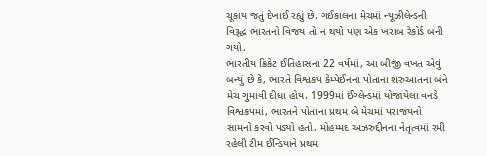ચૂકાય જતું દેખાઈ રહ્યું છે. ગઈકાલના મેચમાં ન્યૂઝીલેન્ડની વિરૂદ્ધ ભારતનો વિજય તો ન થયો પણ એક ખરાબ રેકોર્ડ બની ગયો.
ભારતીય ક્રિકેટ ઈતિહાસના 22 વર્ષમાં, આ બીજી વખત એવું બન્યું છે કે, ભારતે વિશ્વકપ કેમ્પેઈનના પોતાના શરુઆતના બંને મેચ ગુમાવી દીધા હોય. 1999માં ઈંગ્લેન્ડમાં યોજાયેલા વનડે વિશ્વકપમાં, ભારતને પોતાના પ્રથમ બે મેચમાં પરાજયનો સામનો કરવો પડ્યો હતો. મોહમ્મદ અઝરુદ્દીનના નેતૃત્વમાં રમી રહેલી ટીમ ઈન્ડિયાને પ્રથમ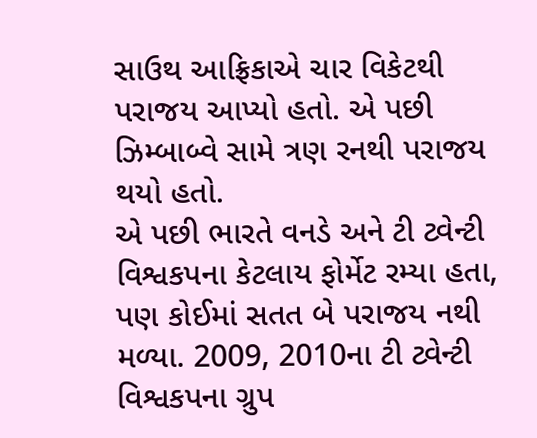સાઉથ આફ્રિકાએ ચાર વિકેટથી પરાજય આપ્યો હતો. એ પછી ઝિમ્બાબ્વે સામે ત્રણ રનથી પરાજય થયો હતો.
એ પછી ભારતે વનડે અને ટી ટ્વેન્ટી વિશ્વકપના કેટલાય ફોર્મેટ રમ્યા હતા, પણ કોઈમાં સતત બે પરાજય નથી મળ્યા. 2009, 2010ના ટી ટ્વેન્ટી વિશ્વકપના ગ્રુપ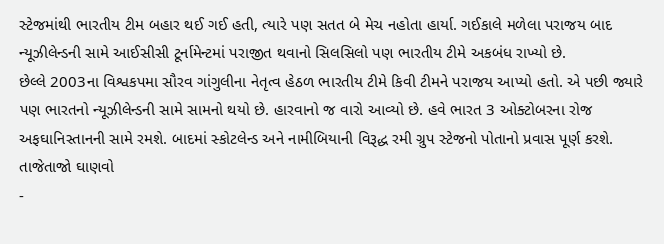સ્ટેજમાંથી ભારતીય ટીમ બહાર થઈ ગઈ હતી, ત્યારે પણ સતત બે મેચ નહોતા હાર્યા. ગઈકાલે મળેલા પરાજય બાદ ન્યૂઝીલેન્ડની સામે આઈસીસી ટૂર્નામેન્ટમાં પરાજીત થવાનો સિલસિલો પણ ભારતીય ટીમે અકબંધ રાખ્યો છે.
છેલ્લે 2003ના વિશ્વકપમા સૌરવ ગાંગુલીના નેતૃત્વ હેઠળ ભારતીય ટીમે કિવી ટીમને પરાજય આપ્યો હતો. એ પછી જ્યારે પણ ભારતનો ન્યૂઝીલેન્ડની સામે સામનો થયો છે. હારવાનો જ વારો આવ્યો છે. હવે ભારત 3 ઓક્ટોબરના રોજ અફઘાનિસ્તાનની સામે રમશે. બાદમાં સ્કોટલેન્ડ અને નામીબિયાની વિરૂદ્ધ રમી ગ્રુપ સ્ટેજનો પોતાનો પ્રવાસ પૂર્ણ કરશે.
તાજેતાજો ઘાણવો
-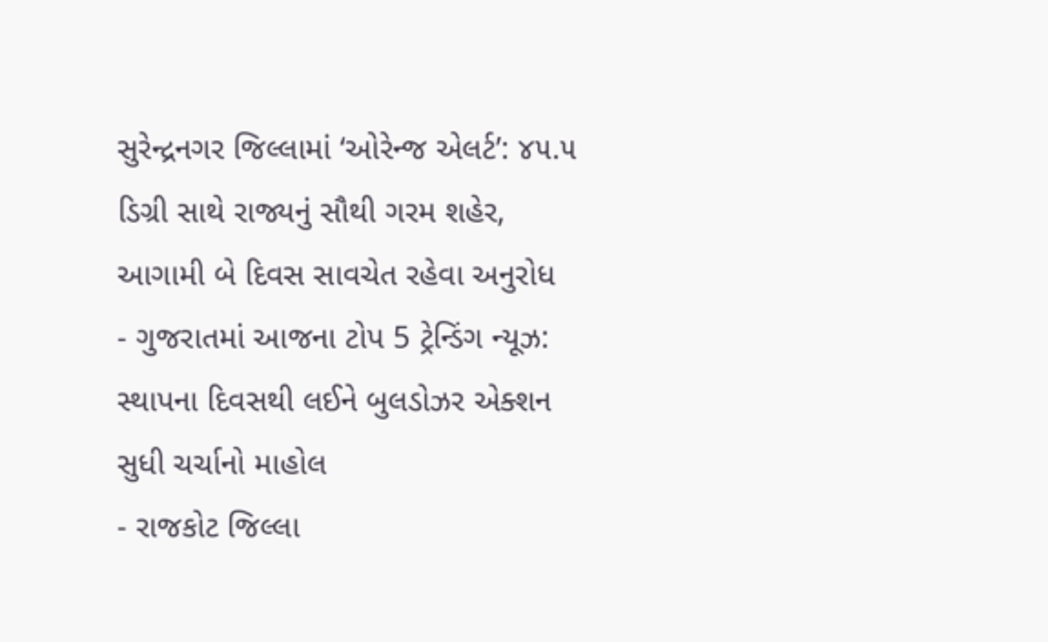સુરેન્દ્રનગર જિલ્લામાં ‘ઓરેન્જ એલર્ટ’: ૪૫.૫ ડિગ્રી સાથે રાજ્યનું સૌથી ગરમ શહેર, આગામી બે દિવસ સાવચેત રહેવા અનુરોધ
- ગુજરાતમાં આજના ટોપ 5 ટ્રેન્ડિંગ ન્યૂઝ: સ્થાપના દિવસથી લઈને બુલડોઝર એક્શન સુધી ચર્ચાનો માહોલ
- રાજકોટ જિલ્લા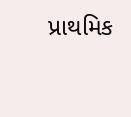પ્રાથમિક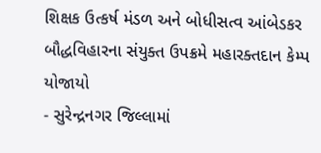શિક્ષક ઉત્કર્ષ મંડળ અને બોધીસત્વ આંબેડકર બૌદ્ધવિહારના સંયુક્ત ઉપક્રમે મહારક્તદાન કેમ્પ યોજાયો
- સુરેન્દ્રનગર જિલ્લામાં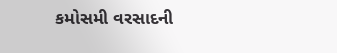કમોસમી વરસાદની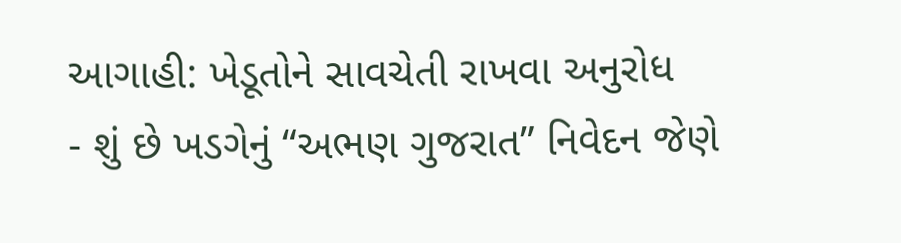આગાહી: ખેડૂતોને સાવચેતી રાખવા અનુરોધ
- શું છે ખડગેનું “અભણ ગુજરાત” નિવેદન જેણે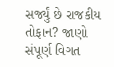સર્જ્યું છે રાજકીય તોફાન? જાણો સંપૂર્ણ વિગત